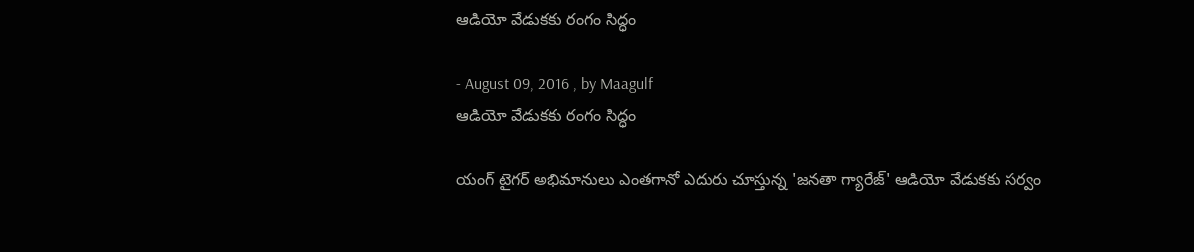ఆడియో వేడుకకు రంగం సిద్ధం

- August 09, 2016 , by Maagulf
ఆడియో వేడుకకు రంగం సిద్ధం

యంగ్ టైగర్ అభిమానులు ఎంతగానో ఎదురు చూస్తున్న 'జనతా గ్యారేజ్' ఆడియో వేడుకకు సర్వం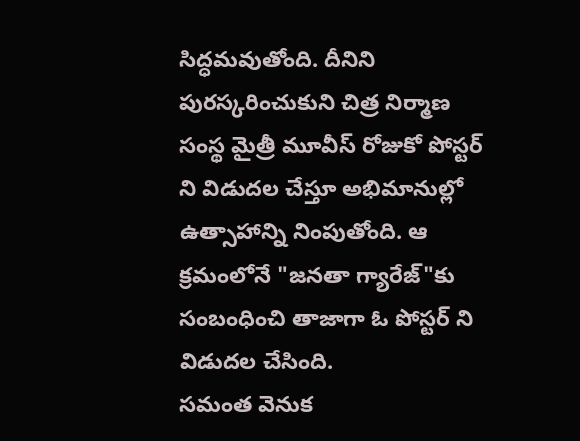సిద్ధమవుతోంది. దీనిని పురస్కరించుకుని చిత్ర నిర్మాణ సంస్థ మైత్రీ మూవీస్ రోజుకో పోస్టర్ ని విడుదల చేస్తూ అభిమానుల్లో ఉత్సాహాన్ని నింపుతోంది. ఆ క్రమంలోనే "జనతా గ్యారేజ్"కు సంబంధించి తాజాగా ఓ పోస్టర్ ని విడుదల చేసింది.
సమంత వెనుక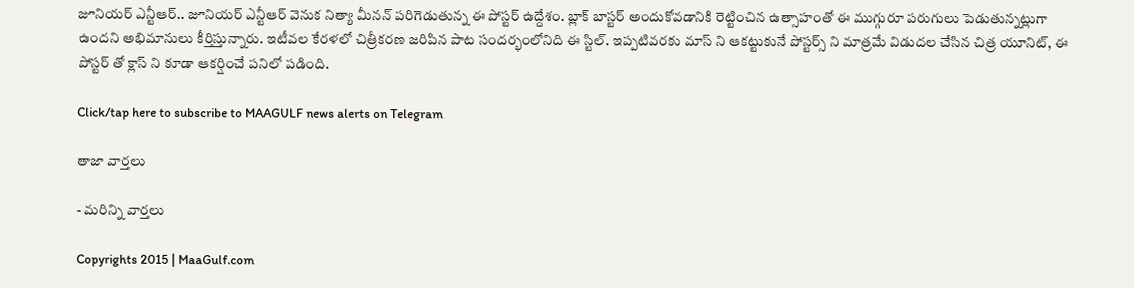జూనియర్ ఎన్టీఆర్.. జూనియర్ ఎన్టీఆర్ వెనుక నిత్యా మీనన్ పరిగెడుతున్న ఈ పోస్టర్ ఉద్దేశం. బ్లాక్ బాస్టర్ అందుకోవడానికి రెట్టించిన ఉత్సాహంతో ఈ ముగ్గురూ పరుగులు పెడుతున్నట్లుగా ఉందని అభిమానులు కీర్తిస్తున్నారు. ఇటీవల కేరళలో చిత్రీకరణ జరిపిన పాట సందర్భంలోనిది ఈ స్టిల్. ఇప్పటివరకు మాస్ ని ఆకట్టుకునే పోస్టర్స్ ని మాత్రమే విడుదల చేసిన చిత్ర యూనిట్, ఈ పోస్టర్ తో క్లాస్ ని కూడా ఆకర్షించే పనిలో పడింది.

Click/tap here to subscribe to MAAGULF news alerts on Telegram

తాజా వార్తలు

- మరిన్ని వార్తలు

Copyrights 2015 | MaaGulf.com